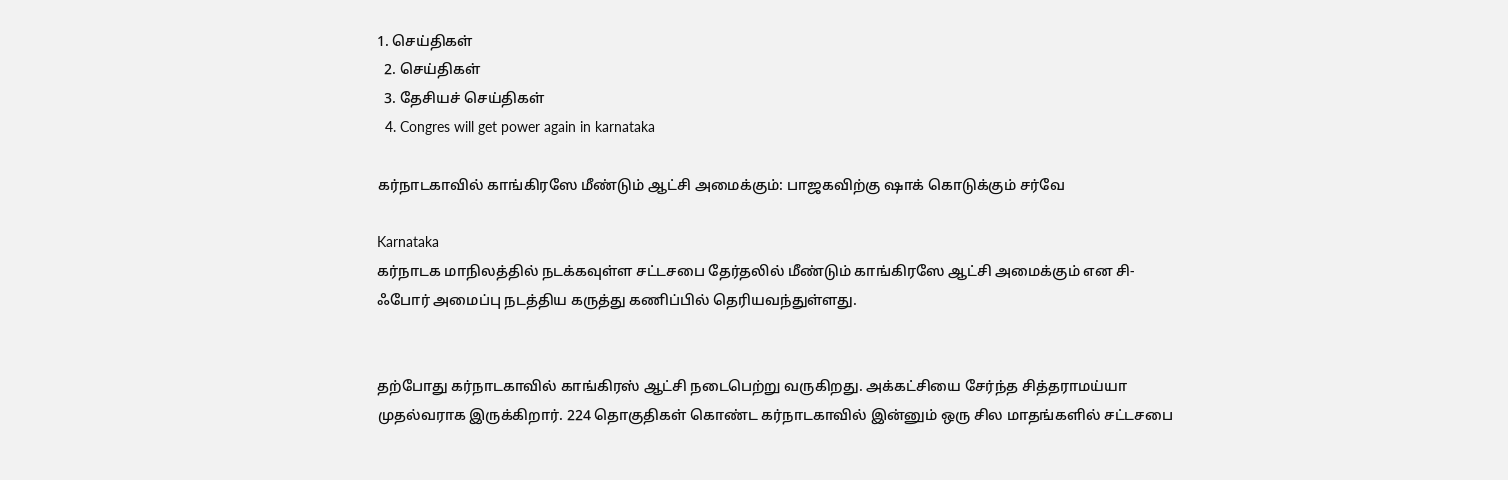1. செய்திகள்
  2. செய்திகள்
  3. தேசியச் செய்திகள்
  4. Congres will get power again in karnataka

கர்நாடகாவில் காங்கிரஸே மீண்டும் ஆட்சி அமைக்கும்: பாஜகவிற்கு ஷாக் கொடுக்கும் சர்வே

Karnataka
கர்நாடக மாநிலத்தில் நடக்கவுள்ள சட்டசபை தேர்தலில் மீண்டும் காங்கிரஸே ஆட்சி அமைக்கும் என சி-ஃபோர் அமைப்பு நடத்திய கருத்து கணிப்பில் தெரியவந்துள்ளது.


தற்போது கர்நாடகாவில் காங்கிரஸ் ஆட்சி நடைபெற்று வருகிறது. அக்கட்சியை சேர்ந்த சித்தராமய்யா முதல்வராக இருக்கிறார். 224 தொகுதிகள் கொண்ட கர்நாடகாவில் இன்னும் ஒரு சில மாதங்களில் சட்டசபை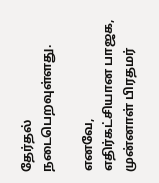தேர்தல் நடைபெறவுள்ளது.

எனவே, எதிர்கட்சியான பாஜக, முன்னாள் பிரதமர்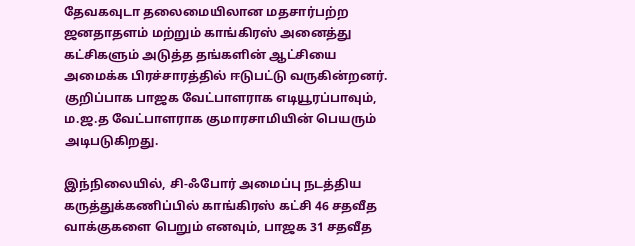தேவகவுடா தலைமையிலான மதசார்பற்ற ஜனதாதளம் மற்றும் காங்கிரஸ் அனைத்து கட்சிகளும் அடுத்த தங்களின் ஆட்சியை அமைக்க பிரச்சாரத்தில் ஈடுபட்டு வருகின்றனர். குறிப்பாக பாஜக வேட்பாளராக எடியூரப்பாவும், ம.ஜ.த வேட்பாளராக குமாரசாமியின் பெயரும் அடிபடுகிறது.

இந்நிலையில், சி-ஃபோர் அமைப்பு நடத்திய கருத்துக்கணிப்பில் காங்கிரஸ் கட்சி 46 சதவீத வாக்குகளை பெறும் எனவும், பாஜக 31 சதவீத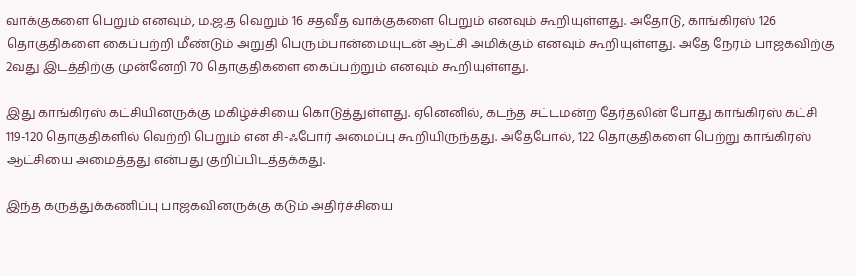வாக்குகளை பெறும் எனவும், ம.ஜ.த வெறும் 16 சதவீத வாக்குகளை பெறும் எனவும் கூறியுள்ளது. அதோடு, காங்கிரஸ் 126 தொகுதிகளை கைப்பற்றி மீண்டும் அறுதி பெரும்பான்மையுடன் ஆட்சி அமிக்கும் எனவும் கூறியுள்ளது. அதே நேரம் பாஜகவிற்கு 2வது இடத்திற்கு முன்னேறி 70 தொகுதிகளை கைப்பற்றும் எனவும் கூறியுள்ளது.

இது காங்கிரஸ் கட்சியினருக்கு மகிழ்ச்சியை கொடுத்துள்ளது. ஏனெனில், கடந்த சட்டமன்ற தேர்தலின் போது காங்கிரஸ் கட்சி 119-120 தொகுதிகளில் வெற்றி பெறும் என சி-ஃபோர் அமைப்பு கூறியிருந்தது. அதேபோல், 122 தொகுதிகளை பெற்று காங்கிரஸ் ஆட்சியை அமைத்தது என்பது குறிப்பிடத்தக்கது.

இந்த கருத்துக்கணிப்பு பாஜகவினருக்கு கடும் அதிர்ச்சியை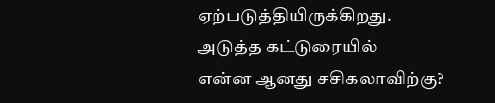ஏற்படுத்தியிருக்கிறது.
அடுத்த கட்டுரையில்
என்ன ஆனது சசிகலாவிற்கு?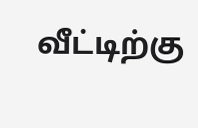வீட்டிற்கு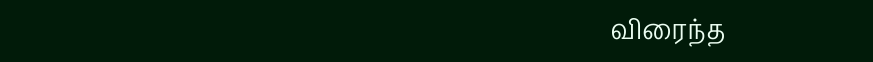விரைந்த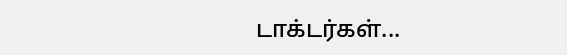டாக்டர்கள்...